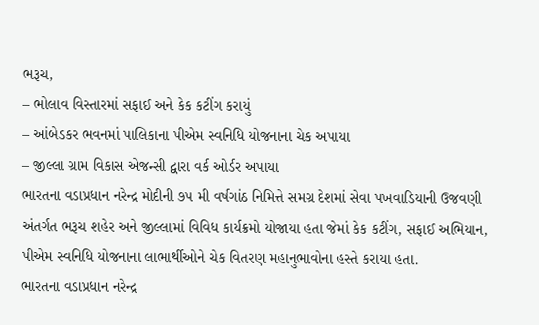ભરૂચ,
– ભોલાવ વિસ્તારમાં સફાઈ અને કેક કટીંગ કરાયું
– આંબેડકર ભવનમાં પાલિકાના પીએમ સ્વનિધિ યોજનાના ચેક અપાયા
– જીલ્લા ગ્રામ વિકાસ એજન્સી દ્વારા વર્ક ઓર્ડર અપાયા
ભારતના વડાપ્રધાન નરેન્દ્ર મોદીની ૭૫ મી વર્ષગાંઠ નિમિત્તે સમગ્ર દેશમાં સેવા પખવાડિયાની ઉજવણી અંતર્ગત ભરૂચ શહેર અને જીલ્લામાં વિવિધ કાર્યક્રમો યોજાયા હતા જેમાં કેક કટીંગ, સફાઈ અભિયાન, પીએમ સ્વનિધિ યોજનાના લાભાર્થીઓને ચેક વિતરણ મહાનુભાવોના હસ્તે કરાયા હતા.
ભારતના વડાપ્રધાન નરેન્દ્ર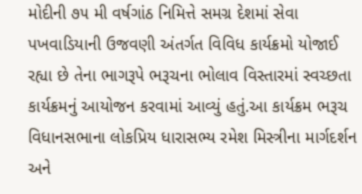મોદીની ૭૫ મી વર્ષગાંઠ નિમિત્તે સમગ્ર દેશમાં સેવા પખવાડિયાની ઉજવણી અંતર્ગત વિવિધ કાર્યક્રમો યોજાઈ રહ્યા છે તેના ભાગરૂપે ભરૂચના ભોલાવ વિસ્તારમાં સ્વચ્છતા કાર્યક્રમનું આયોજન કરવામાં આવ્યું હતું.આ કાર્યક્રમ ભરૂચ વિધાનસભાના લોકપ્રિય ધારાસભ્ય રમેશ મિસ્ત્રીના માર્ગદર્શન અને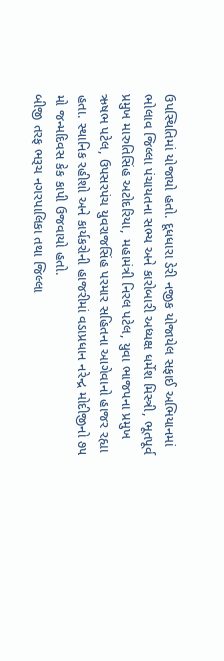ઉપસ્થિતિમાં યોજાયો હતો. દૂધધારા ડેરી નજીક યોજાયેલ સફાઈ અભિયાનમાં ભોલાવ જિલ્લા પંચાયતના સભ્ય અને કારોબારી અધ્યક્ષ ધર્મેશ મિસ્ત્રી, ભૂતપૂર્વ પ્રમુખ મારુતિસિંહ અટોદરિયા, મહામંત્રી નિરલ પટેલ, યુવા ભાજપના પ્રમુખ ઋષભ પટેલ, ઉપસરપંચ યુવરાજસિંહ પરમાર સહિતના આગેવાનો હાજર રહ્યા હતા. સ્થાનિક રહીશો અને કાર્યકરોની હાજરીમાં વડાપ્રધાન નરેન્દ્ર મોદીજીનો ૭૫ મો જન્મદિવસ કેક કાપી ઉજવાયો હતો.
બીજી તરફ ભરૂચ નગરપાલિકા તથા જિલ્લા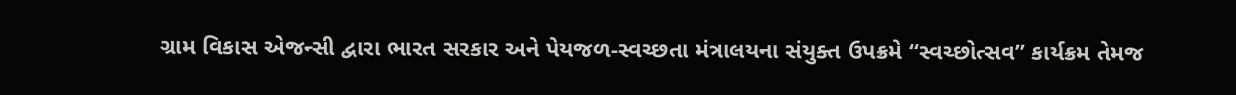ગ્રામ વિકાસ એજન્સી દ્વારા ભારત સરકાર અને પેયજળ-સ્વચ્છતા મંત્રાલયના સંયુક્ત ઉપક્રમે “સ્વચ્છોત્સવ” કાર્યક્રમ તેમજ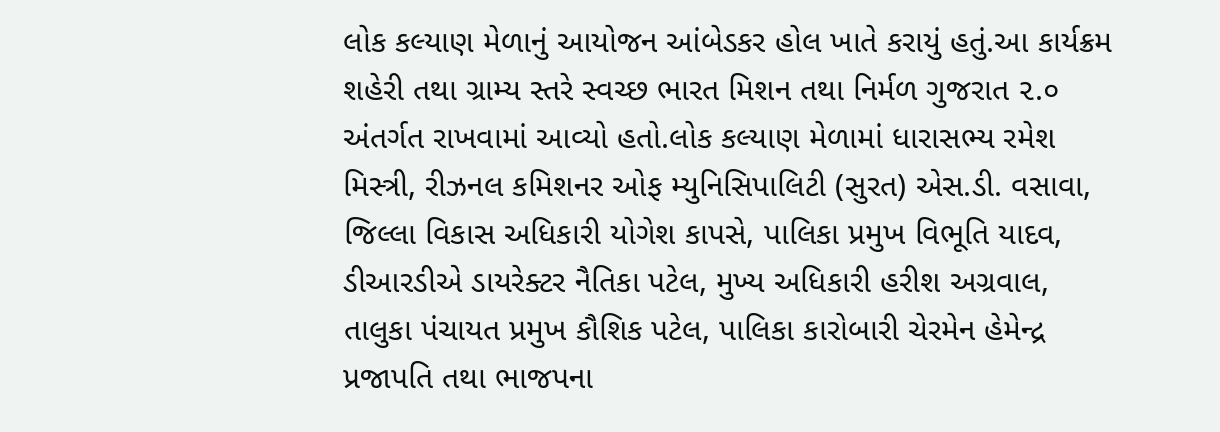લોક કલ્યાણ મેળાનું આયોજન આંબેડકર હોલ ખાતે કરાયું હતું.આ કાર્યક્રમ શહેરી તથા ગ્રામ્ય સ્તરે સ્વચ્છ ભારત મિશન તથા નિર્મળ ગુજરાત ૨.૦ અંતર્ગત રાખવામાં આવ્યો હતો.લોક કલ્યાણ મેળામાં ધારાસભ્ય રમેશ મિસ્ત્રી, રીઝનલ કમિશનર ઓફ મ્યુનિસિપાલિટી (સુરત) એસ.ડી. વસાવા, જિલ્લા વિકાસ અધિકારી યોગેશ કાપસે, પાલિકા પ્રમુખ વિભૂતિ યાદવ, ડીઆરડીએ ડાયરેક્ટર નૈતિકા પટેલ, મુખ્ય અધિકારી હરીશ અગ્રવાલ, તાલુકા પંચાયત પ્રમુખ કૌશિક પટેલ, પાલિકા કારોબારી ચેરમેન હેમેન્દ્ર પ્રજાપતિ તથા ભાજપના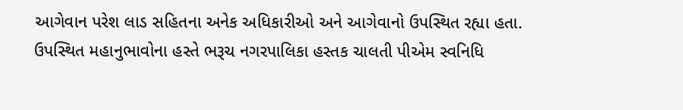આગેવાન પરેશ લાડ સહિતના અનેક અધિકારીઓ અને આગેવાનો ઉપસ્થિત રહ્યા હતા.
ઉપસ્થિત મહાનુભાવોના હસ્તે ભરૂચ નગરપાલિકા હસ્તક ચાલતી પીએમ સ્વનિધિ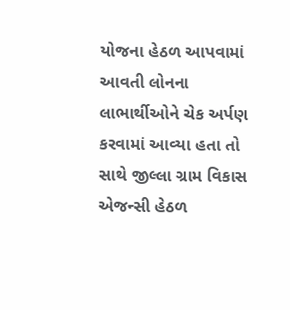યોજના હેઠળ આપવામાં આવતી લોનના લાભાર્થીઓને ચેક અર્પણ કરવામાં આવ્યા હતા તો સાથે જીલ્લા ગ્રામ વિકાસ એજન્સી હેઠળ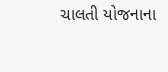ચાલતી યોજનાના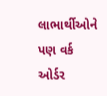લાભાર્થીઓને પણ વર્ક ઓર્ડર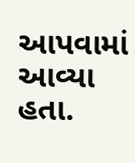આપવામાં આવ્યા હતા.